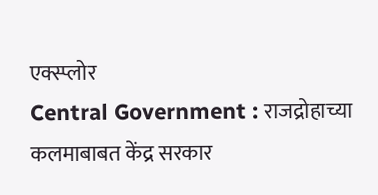एक्स्प्लोर
Central Government : राजद्रोहाच्या कलमाबाबत केंद्र सरकार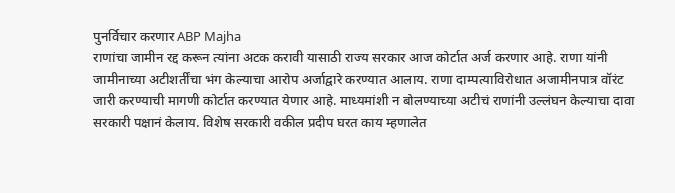पुनर्विचार करणार ABP Majha
राणांचा जामीन रद्द करून त्यांना अटक करावी यासाठी राज्य सरकार आज कोर्टात अर्ज करणार आहे. राणा यांनी जामीनाच्या अटीशर्तींचा भंग केल्याचा आरोप अर्जाद्वारे करण्यात आलाय. राणा दाम्पत्याविरोधात अजामीनपात्र वॉरंट जारी करण्याची मागणी कोर्टात करण्यात येणार आहे. माध्यमांशी न बोलण्याच्या अटीचं राणांनी उल्लंघन केल्याचा दावा सरकारी पक्षानं केलाय. विशेष सरकारी वकील प्रदीप घरत काय म्हणालेत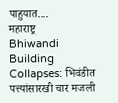पाहुयात....
महाराष्ट्र
Bhiwandi Building Collapses: भिवंडीत पत्त्यांसारखी चार मजली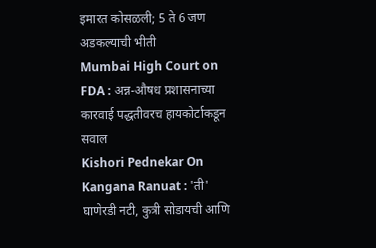इमारत कोसळली; 5 ते 6 जण अडकल्याची भीती
Mumbai High Court on FDA : अन्न-औषध प्रशासनाच्या कारवाई पद्धतीवरच हायकोर्टाकडून सवाल
Kishori Pednekar On Kangana Ranuat : 'ती' घाणेरडी नटी, कुत्री सोडायची आणि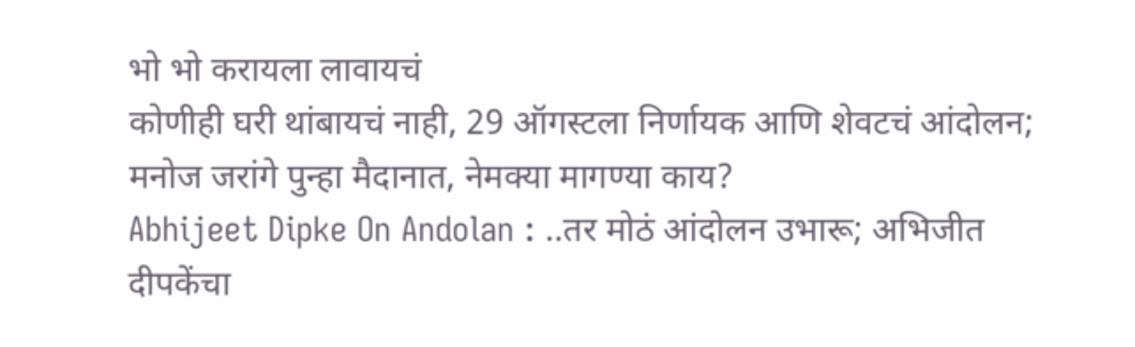भो भो करायला लावायचं
कोणीही घरी थांबायचं नाही, 29 ऑगस्टला निर्णायक आणि शेवटचं आंदोलन; मनोज जरांगे पुन्हा मैदानात, नेमक्या मागण्या काय?
Abhijeet Dipke On Andolan : ..तर मोठं आंदोलन उभारू; अभिजीत दीपकेंचा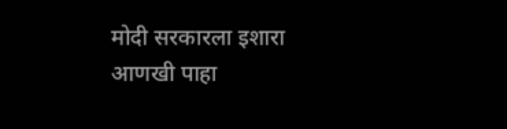मोदी सरकारला इशारा
आणखी पाहा